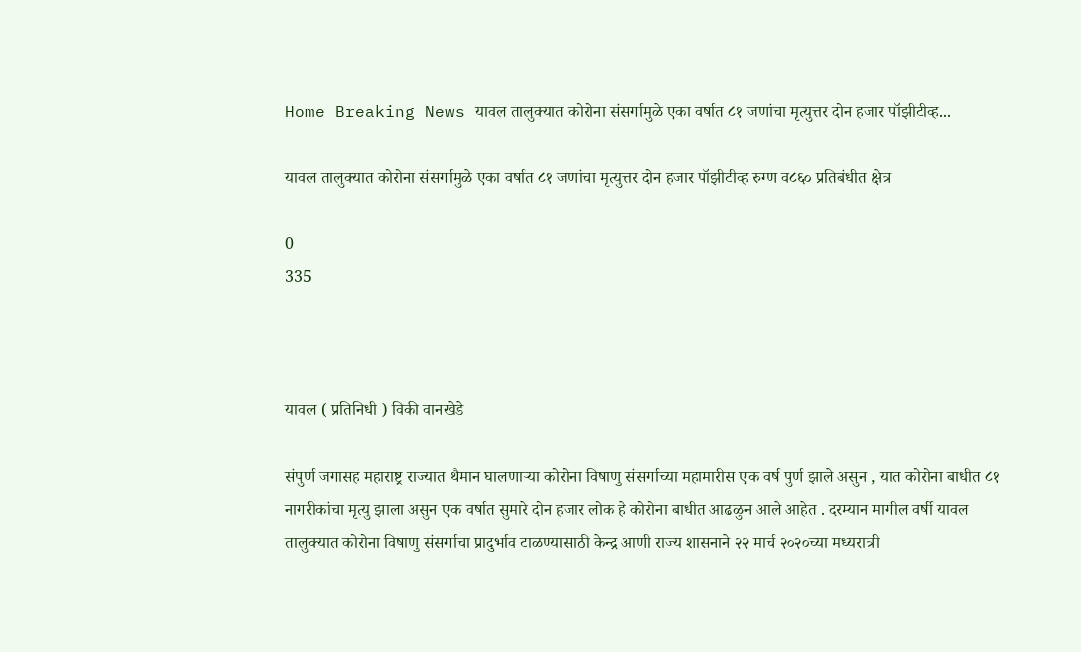Home Breaking News यावल तालुक्यात कोरोना संसर्गामुळे एका वर्षात ८१ जणांचा मृत्युत्तर दोन हजार पॉझीटीव्ह...

यावल तालुक्यात कोरोना संसर्गामुळे एका वर्षात ८१ जणांचा मृत्युत्तर दोन हजार पॉझीटीव्ह रुग्ण व८६० प्रतिबंधीत क्षेत्र

0
335



यावल ( प्रतिनिधी ) विकी वानखेडे

संपुर्ण जगासह महाराष्ट्र राज्यात थैमान घालणाऱ्या कोरोना विषाणु संसर्गाच्या महामारीस एक वर्ष पुर्ण झाले असुन , यात कोरोना बाधीत ८१ नागरीकांचा मृत्यु झाला असुन एक वर्षात सुमारे दोन हजार लोक हे कोरोना बाधीत आढळुन आले आहेत . दरम्यान मागील वर्षी यावल तालुक्यात कोरोना विषाणु संसर्गाचा प्रादुर्भाव टाळण्यासाठी केन्द्र आणी राज्य शासनाने २२ मार्च २०२०च्या मध्यरात्री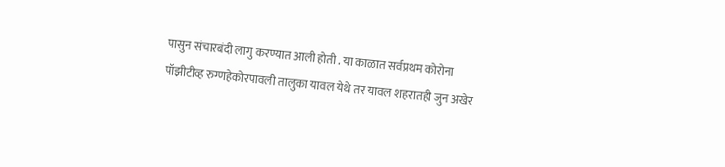पासुन संचारबंदी लागु करण्यात आली होती . या काळात सर्वप्रथम कोरोना पॉझीटीव्ह रुग्णहेकोरपावली तालुका यावल येथे तर यावल शहरातही जुन अखेर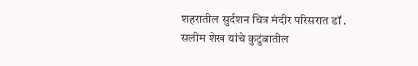शहरातील सुर्दशन चित्र मंदीर परिसरात डॉ . सलीम शेख यांचे कुटुंबातील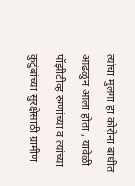त्यांचा मुलगा हा कोरोना बाधीत आढळुन आला होता , यावेळी पॉझीटीव्ह रुग्णांच्या व त्यांच्या कुटुंबांच्या सुरक्षेसाठी ग्रामीण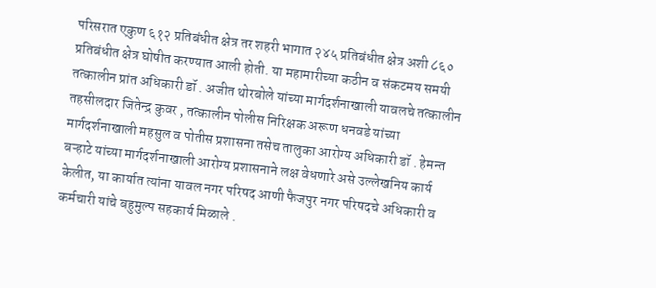परिसरात एकुण ६१२ प्रतिबंधीत क्षेत्र तर शहरी भागात २४५ प्रतिबंधीत क्षेत्र अशी ८६० प्रतिबंधीत क्षेत्र घोषीत करण्यात आली होती. या महामारीच्या कठीन व संकटमय समयी तत्कालीन प्रांत अधिकारी डॉ . अजीत थोरबोले यांच्या मार्गदर्शनाखाली यावलचे तत्कालीन तहसीलदार जितेन्द्र कुवर , तत्कालीन पोलीस निरिक्षक अरूण धनवडे यांच्या मार्गदर्शनाखाली महसुल व पोतीस प्रशासना तसेच तालुका आरोग्य अधिकारी डॉ . हेमन्त बऱ्हाटे यांच्या मार्गदर्शनाखाली आरोग्य प्रशासनाने लक्ष वेधणारे असे उल्लेखनिय कार्य केलीत, या कार्यात त्यांना यावल नगर परिषद आणी फैजपुर नगर परिषदचे अधिकारी व कर्मचारी यांचे बहुमुल्प सहकार्य मिळाले .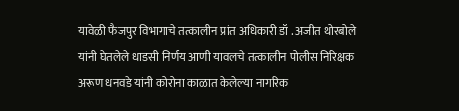यावेळी फैजपुर विभागाचे तत्कालीन प्रांत अधिकारी डॉ . अजीत थोरबोले यांनी घेतलेले धाडसी निर्णय आणी यावलचे तत्कालीन पोलीस निरिक्षक अरूण धनवडे यांनी कोरोना काळात केलेल्या नागरिक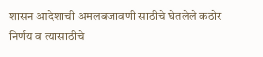शासन आदेशाची अमलबजावणी साठीचे घेतलेले कठोर निर्णय व त्यासाठीचे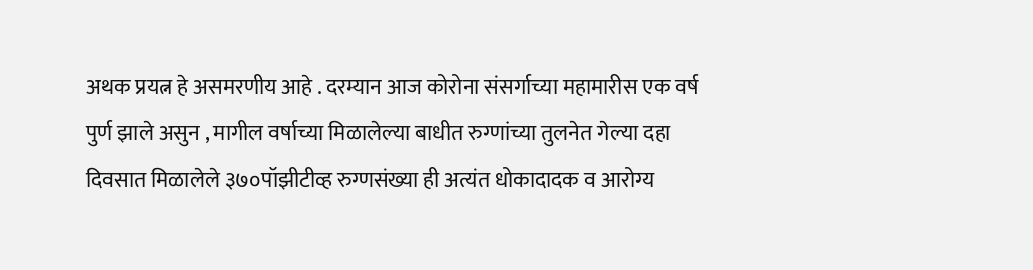अथक प्रयत्न हे असमरणीय आहे . दरम्यान आज कोरोना संसर्गाच्या महामारीस एक वर्ष पुर्ण झाले असुन , मागील वर्षाच्या मिळालेल्या बाधीत रुग्णांच्या तुलनेत गेल्या दहा दिवसात मिळालेले ३७०पॉझीटीव्ह रुग्णसंख्या ही अत्यंत धोकादादक व आरोग्य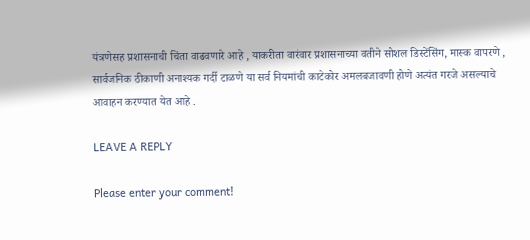यंत्रणेसह प्रशासनाची चिंता वाढवणारे आहे , याकरीता वारंवार प्रशासनाच्या वतीने सोशल डिस्टेंसिंग, मास्क वापरणे , सार्वजनिक ठीकाणी अनाश्यक गर्दी टाळणे या सर्व नियमांची काटेकोर अमलबजावणी होणे अत्यंत गरजे असल्याचे आवाहन करण्यात येत आहे .

LEAVE A REPLY

Please enter your comment!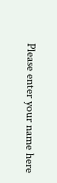Please enter your name here